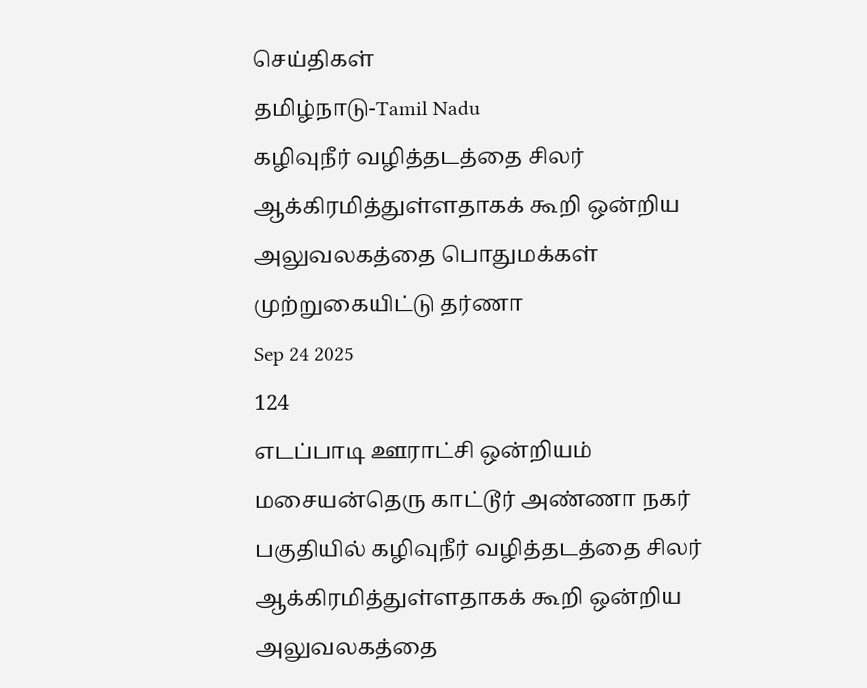செய்திகள்
தமிழ்நாடு-Tamil Nadu
கழிவுநீர் வழித்தடத்தை சிலர் ஆக்கிரமித்துள்ளதாகக் கூறி ஒன்றிய அலுவலகத்தை பொதுமக்கள் முற்றுகையிட்டு தர்ணா
Sep 24 2025
124
எடப்பாடி ஊராட்சி ஒன்றியம் மசையன்தெரு காட்டூர் அண்ணா நகர் பகுதியில் கழிவுநீர் வழித்தடத்தை சிலர் ஆக்கிரமித்துள்ளதாகக் கூறி ஒன்றிய அலுவலகத்தை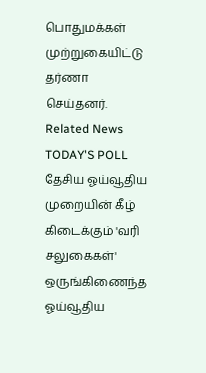பொதுமக்கள் முற்றுகையிட்டு தர்ணா செய்தனர்.
Related News
TODAY'S POLL
தேசிய ஓய்வூதிய முறையின் கீழ் கிடைக்கும் 'வரி சலுகைகள்' ஒருங்கிணைந்த ஓய்வூதிய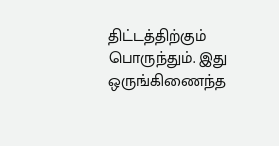திட்டத்திற்கும் பொருந்தும். இது ஒருங்கிணைந்த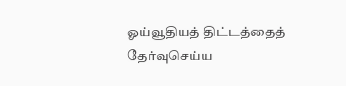ஓய்வூதியத் திட்டத்தைத் தேர்வுசெய்ய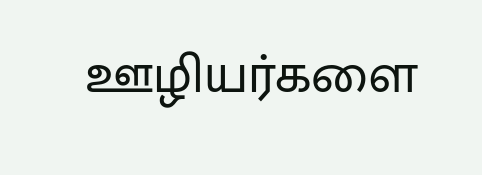ஊழியர்களை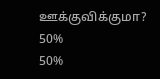ஊக்குவிக்குமா?
50%
50%